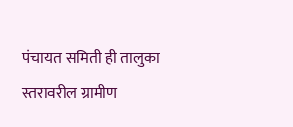पंचायत समिती ही तालुका स्तरावरील ग्रामीण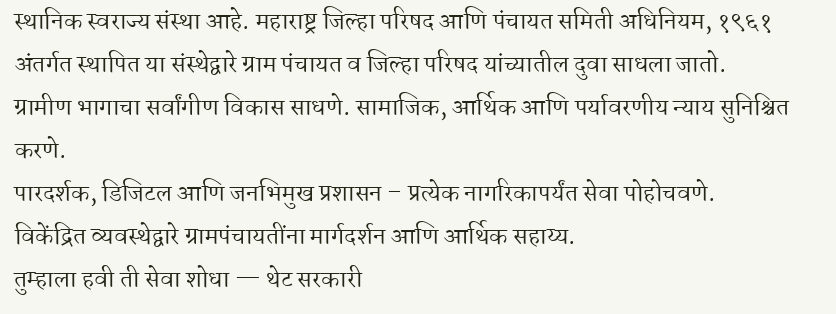स्थानिक स्वराज्य संस्था आहे. महाराष्ट्र जिल्हा परिषद आणि पंचायत समिती अधिनियम, १९६१ अंतर्गत स्थापित या संस्थेद्वारे ग्राम पंचायत व जिल्हा परिषद यांच्यातील दुवा साधला जातो.
ग्रामीण भागाचा सर्वांगीण विकास साधणे. सामाजिक, आर्थिक आणि पर्यावरणीय न्याय सुनिश्चित करणे.
पारदर्शक, डिजिटल आणि जनभिमुख प्रशासन – प्रत्येक नागरिकापर्यंत सेवा पोहोचवणे.
विकेंद्रित व्यवस्थेद्वारे ग्रामपंचायतींना मार्गदर्शन आणि आर्थिक सहाय्य.
तुम्हाला हवी ती सेवा शोधा — थेट सरकारी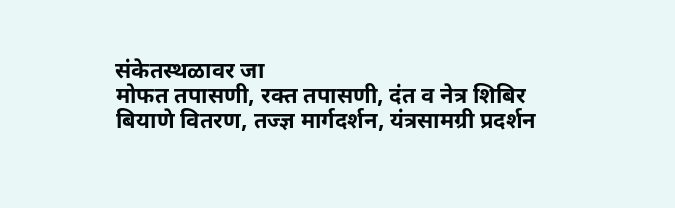संकेतस्थळावर जा
मोफत तपासणी, रक्त तपासणी, दंत व नेत्र शिबिर
बियाणे वितरण, तज्ज्ञ मार्गदर्शन, यंत्रसामग्री प्रदर्शन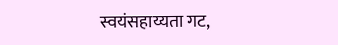स्वयंसहाय्यता गट,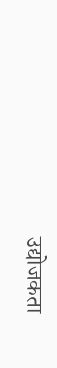उद्योजकता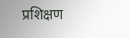प्रशिक्षण